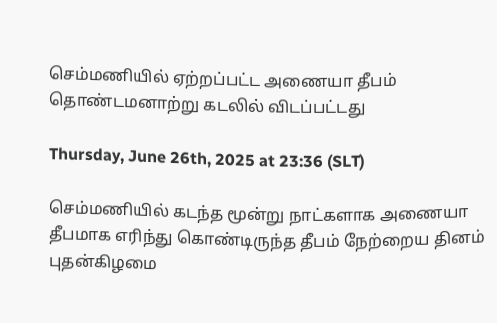செம்மணியில் ஏற்றப்பட்ட அணையா தீபம் தொண்டமனாற்று கடலில் விடப்பட்டது

Thursday, June 26th, 2025 at 23:36 (SLT)

செம்மணியில் கடந்த மூன்று நாட்களாக அணையா தீபமாக எரிந்து கொண்டிருந்த தீபம் நேற்றைய தினம் புதன்கிழமை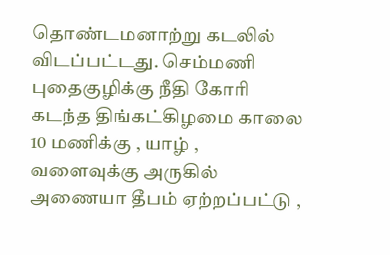தொண்டமனாற்று கடலில் விடப்பட்டது. செம்மணி புதைகுழிக்கு நீதி கோரி கடந்த திங்கட்கிழமை காலை 10 மணிக்கு , யாழ் , வளைவுக்கு அருகில் அணையா தீபம் ஏற்றப்பட்டு ,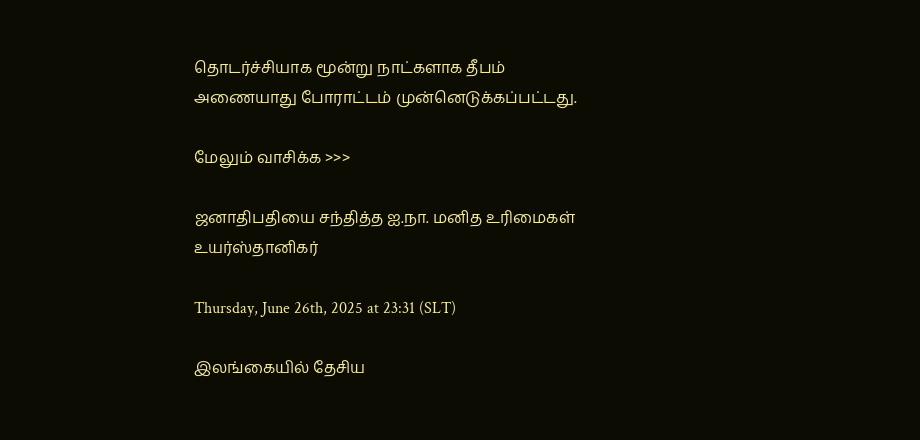தொடர்ச்சியாக மூன்று நாட்களாக தீபம் அணையாது போராட்டம் முன்னெடுக்கப்பட்டது.

மேலும் வாசிக்க >>>

ஜனாதிபதியை சந்தித்த ஐ.நா. மனித உரிமைகள் உயர்ஸ்தானிகர்

Thursday, June 26th, 2025 at 23:31 (SLT)

இலங்கையில் தேசிய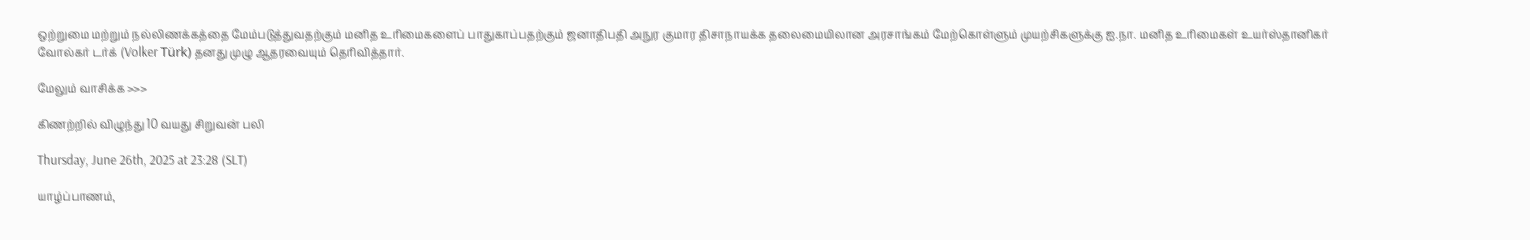ஒற்றுமை மற்றும் நல்லிணக்கத்தை மேம்படுத்துவதற்கும் மனித உரிமைகளைப் பாதுகாப்பதற்கும் ஜனாதிபதி அநுர குமார திசாநாயக்க தலைமையிலான அரசாங்கம் மேற்கொள்ளும் முயற்சிகளுக்கு ஐ.நா. மனித உரிமைகள் உயர்ஸ்தானிகர் வோல்கர் டர்க் (Volker Türk) தனது முழு ஆதரவையும் தெரிவித்தார்.

மேலும் வாசிக்க >>>

கிணற்றில் விழுந்து 10 வயது சிறுவன் பலி

Thursday, June 26th, 2025 at 23:28 (SLT)

யாழ்ப்பாணம்,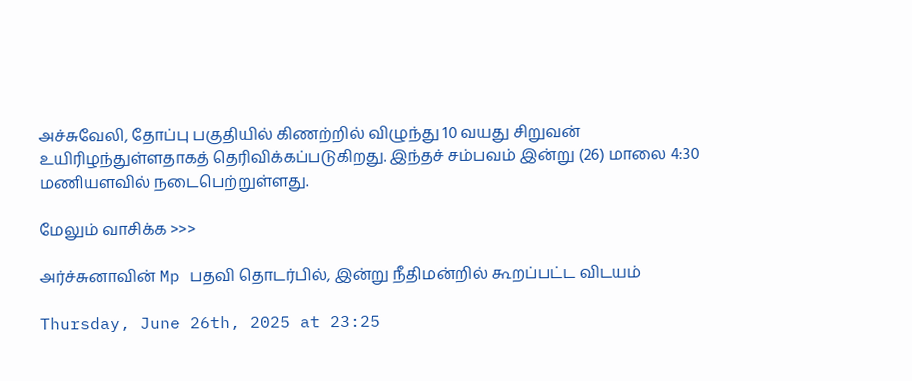அச்சுவேலி, தோப்பு பகுதியில் கிணற்றில் விழுந்து 10 வயது சிறுவன் உயிரிழந்துள்ளதாகத் தெரிவிக்கப்படுகிறது. இந்தச் சம்பவம் இன்று (26) மாலை 4:30 மணியளவில் நடைபெற்றுள்ளது.

மேலும் வாசிக்க >>>

அர்ச்சுனாவின் Mp பதவி தொடர்பில், இன்று நீதிமன்றில் கூறப்பட்ட விடயம்

Thursday, June 26th, 2025 at 23:25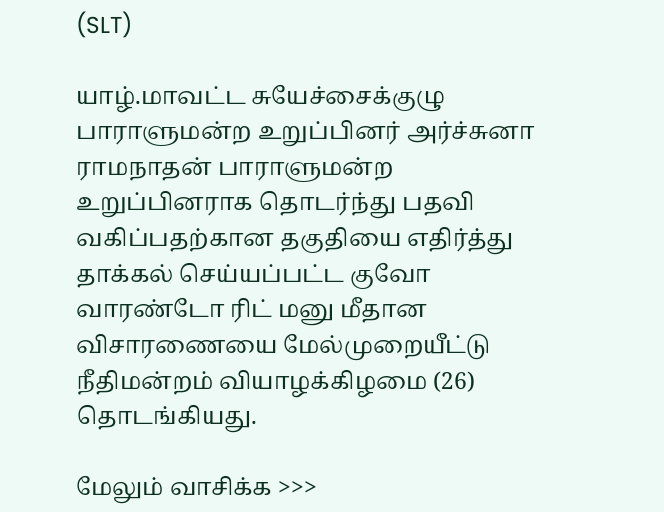(SLT)

யாழ்.மாவட்ட சுயேச்சைக்குழு பாராளுமன்ற உறுப்பினர் அர்ச்சுனா ராமநாதன் பாராளுமன்ற உறுப்பினராக தொடர்ந்து பதவி வகிப்பதற்கான தகுதியை எதிர்த்து தாக்கல் செய்யப்பட்ட குவோ வாரண்டோ ரிட் மனு மீதான விசாரணையை மேல்முறையீட்டு நீதிமன்றம் வியாழக்கிழமை (26) தொடங்கியது.

மேலும் வாசிக்க >>>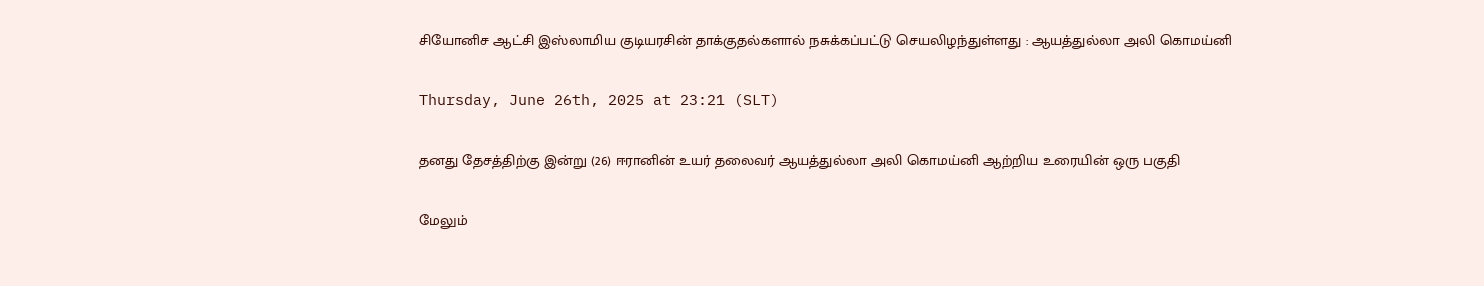சியோனிச ஆட்சி இஸ்லாமிய குடியரசின் தாக்குதல்களால் நசுக்கப்பட்டு செயலிழந்துள்ளது : ஆயத்துல்லா அலி கொமய்னி

Thursday, June 26th, 2025 at 23:21 (SLT)

தனது தேசத்திற்கு இன்று (26) ஈரானின் உயர் தலைவர் ஆயத்துல்லா அலி கொமய்னி ஆற்றிய உரையின் ஒரு பகுதி

மேலும்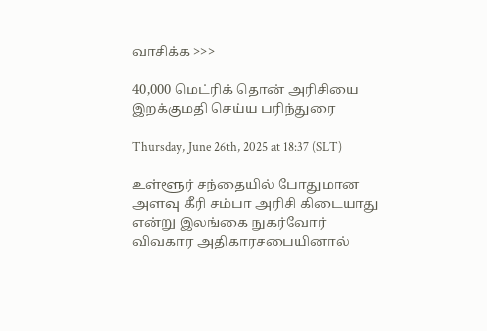வாசிக்க >>>

40,000 மெட்ரிக் தொன் அரிசியை இறக்குமதி செய்ய பரிந்துரை

Thursday, June 26th, 2025 at 18:37 (SLT)

உள்ளூர் சந்தையில் போதுமான அளவு கீரி சம்பா அரிசி கிடையாது என்று இலங்கை நுகர்வோர் விவகார அதிகாரசபையினால்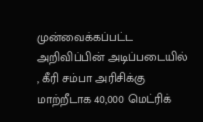முன்வைக்கப்பட்ட அறிவிப்பின் அடிப்படையில் , கீரி சம்பா அரிசிக்கு மாற்றீடாக 40,000 மெட்ரிக்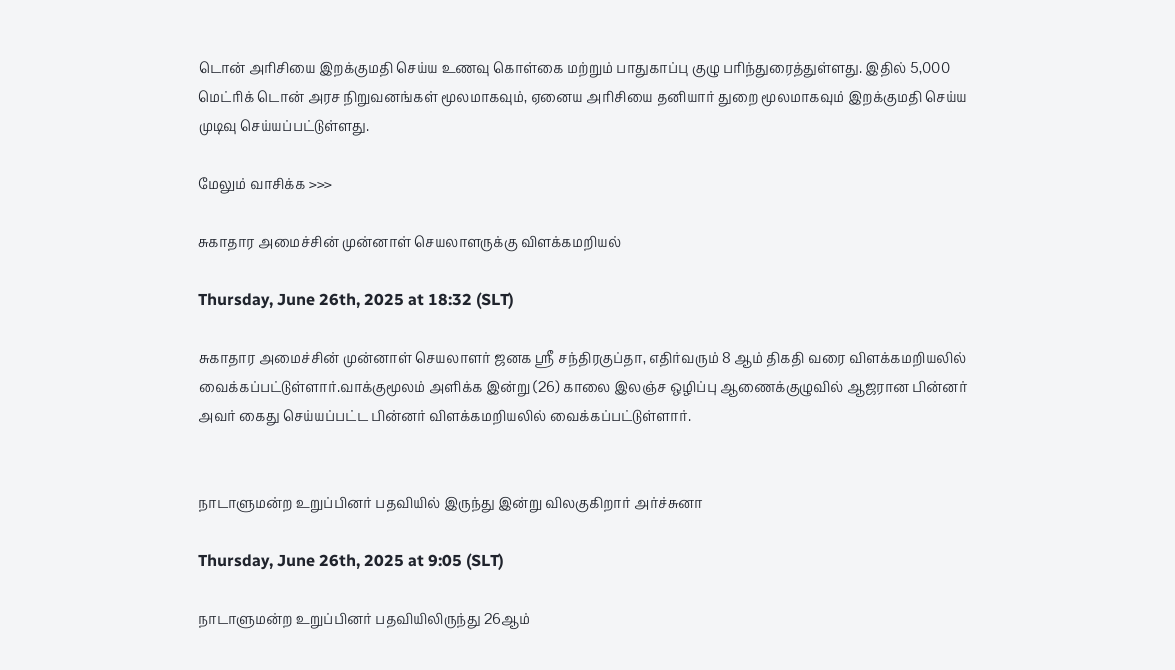டொன் அரிசியை இறக்குமதி செய்ய உணவு கொள்கை மற்றும் பாதுகாப்பு குழு பரிந்துரைத்துள்ளது. இதில் 5,000 மெட்ரிக் டொன் அரச நிறுவனங்கள் மூலமாகவும், ஏனைய அரிசியை தனியார் துறை மூலமாகவும் இறக்குமதி செய்ய முடிவு செய்யப்பட்டுள்ளது.

மேலும் வாசிக்க >>>

சுகாதார அமைச்சின் முன்னாள் செயலாளருக்கு விளக்கமறியல்

Thursday, June 26th, 2025 at 18:32 (SLT)

சுகாதார அமைச்சின் முன்னாள் செயலாளர் ஜனக ஸ்ரீ சந்திரகுப்தா, எதிர்வரும் 8 ஆம் திகதி வரை விளக்கமறியலில் வைக்கப்பட்டுள்ளார்.வாக்குமூலம் அளிக்க இன்று (26) காலை இலஞ்ச ஒழிப்பு ஆணைக்குழுவில் ஆஜரான பின்னர் அவர் கைது செய்யப்பட்ட பின்னர் விளக்கமறியலில் வைக்கப்பட்டுள்ளார்.


நாடாளுமன்ற உறுப்பினர் பதவியில் இருந்து இன்று விலகுகிறார் அர்ச்சுனா

Thursday, June 26th, 2025 at 9:05 (SLT)

நாடாளுமன்ற உறுப்பினர் பதவியிலிருந்து 26ஆம்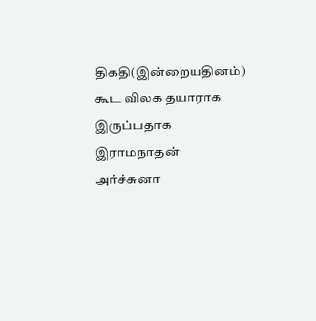திகதி(இன்றையதினம்) கூட விலக தயாராக இருப்பதாக இராமநாதன் அர்ச்சுனா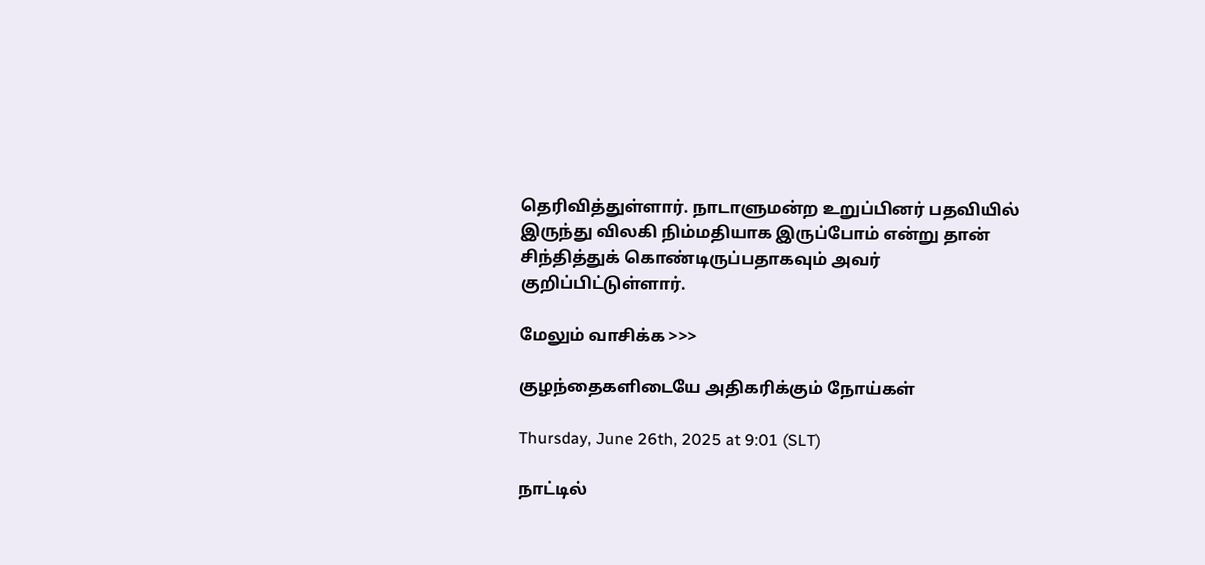தெரிவித்துள்ளார். நாடாளுமன்ற உறுப்பினர் பதவியில் இருந்து விலகி நிம்மதியாக இருப்போம் என்று தான் சிந்தித்துக் கொண்டிருப்பதாகவும் அவர் குறிப்பிட்டுள்ளார்.

மேலும் வாசிக்க >>>

குழந்தைகளிடையே அதிகரிக்கும் நோய்கள்

Thursday, June 26th, 2025 at 9:01 (SLT)

நாட்டில்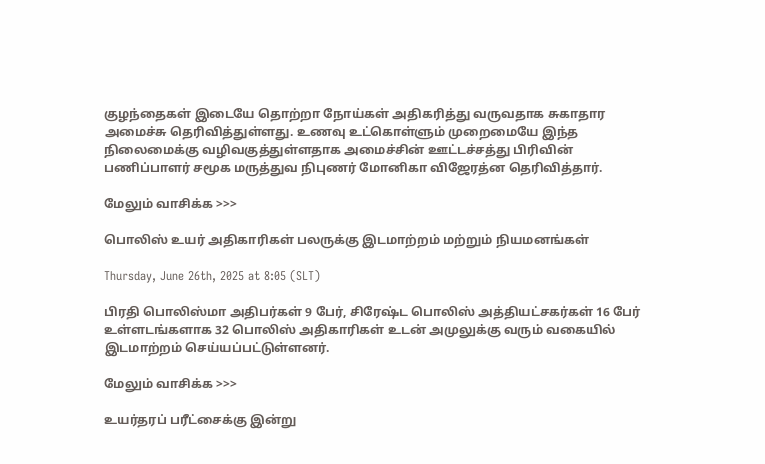குழந்தைகள் இடையே தொற்றா நோய்கள் அதிகரித்து வருவதாக சுகாதார அமைச்சு தெரிவித்துள்ளது. உணவு உட்கொள்ளும் முறைமையே இந்த நிலைமைக்கு வழிவகுத்துள்ளதாக அமைச்சின் ஊட்டச்சத்து பிரிவின் பணிப்பாளர் சமூக மருத்துவ நிபுணர் மோனிகா விஜேரத்ன தெரிவித்தார்.

மேலும் வாசிக்க >>>

பொலிஸ் உயர் அதிகாரிகள் பலருக்கு இடமாற்றம் மற்றும் நியமனங்கள்

Thursday, June 26th, 2025 at 8:05 (SLT)

பிரதி பொலிஸ்மா அதிபர்கள் 9 பேர், சிரேஷ்ட பொலிஸ் அத்தியட்சகர்கள் 16 பேர் உள்ளடங்களாக 32 பொலிஸ் அதிகாரிகள் உடன் அமுலுக்கு வரும் வகையில் இடமாற்றம் செய்யப்பட்டுள்ளனர்.

மேலும் வாசிக்க >>>

உயர்தரப் பரீட்சைக்கு இன்று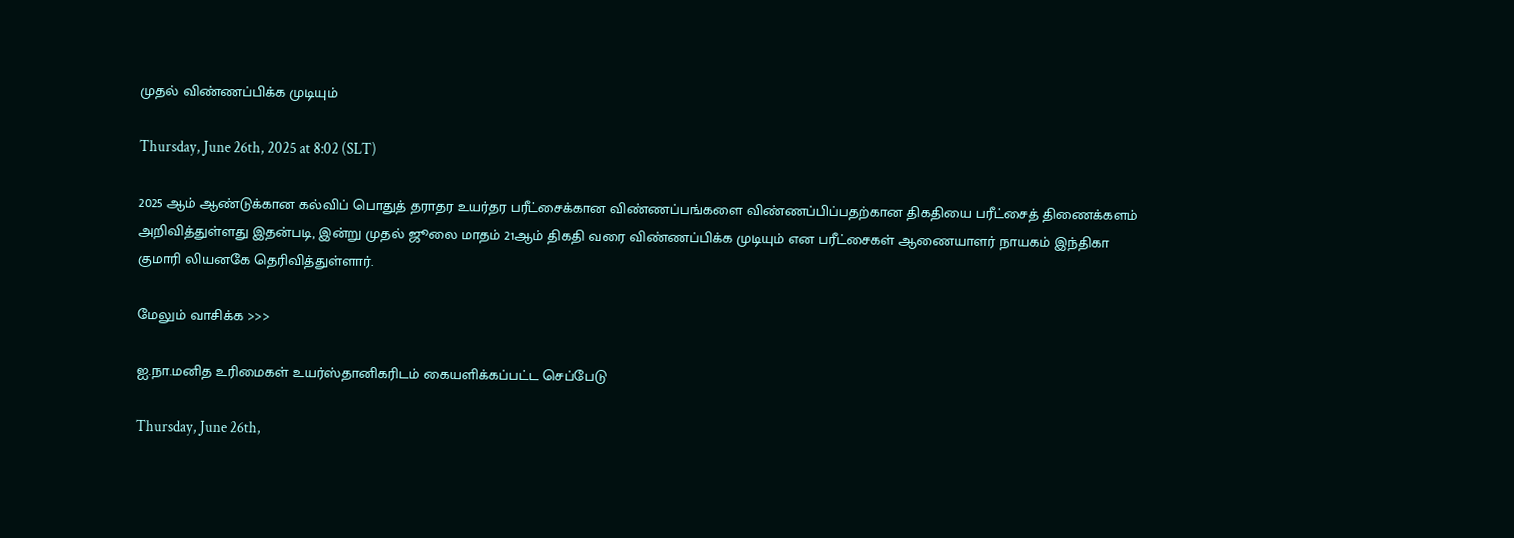முதல் விண்ணப்பிக்க முடியும்

Thursday, June 26th, 2025 at 8:02 (SLT)

2025 ஆம் ஆண்டுக்கான கல்விப் பொதுத் தராதர உயர்தர பரீட்சைக்கான விண்ணப்பங்களை விண்ணப்பிப்பதற்கான திகதியை பரீட்சைத் திணைக்களம் அறிவித்துள்ளது இதன்படி, இன்று முதல் ஜூலை மாதம் 21ஆம் திகதி வரை விண்ணப்பிக்க முடியும் என பரீட்சைகள் ஆணையாளர் நாயகம் இந்திகா குமாரி லியனகே தெரிவித்துள்ளார்.

மேலும் வாசிக்க >>>

ஐ.நா.மனித உரிமைகள் உயர்ஸ்தானிகரிடம் கையளிக்கப்பட்ட செப்பேடு

Thursday, June 26th,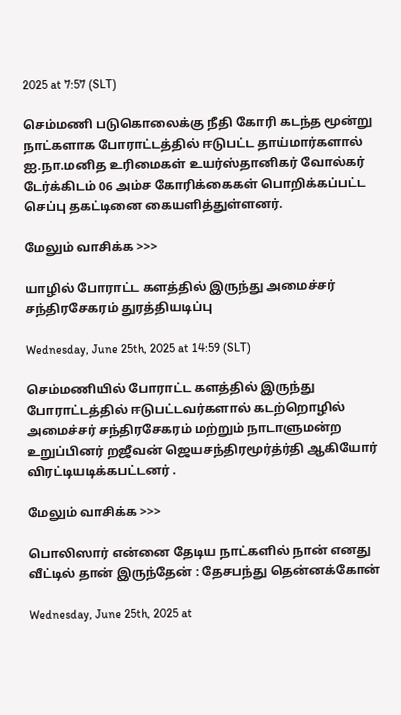2025 at 7:57 (SLT)

செம்மணி படுகொலைக்கு நீதி கோரி கடந்த மூன்று நாட்களாக போராட்டத்தில் ஈடுபட்ட தாய்மார்களால் ஐ.நா.மனித உரிமைகள் உயர்ஸ்தானிகர் வோல்கர் டேர்க்கிடம் 06 அம்ச கோரிக்கைகள் பொறிக்கப்பட்ட செப்பு தகட்டினை கையளித்துள்ளனர்.

மேலும் வாசிக்க >>>

யாழில் போராட்ட களத்தில் இருந்து அமைச்சர் சந்திரசேகரம் துரத்தியடிப்பு

Wednesday, June 25th, 2025 at 14:59 (SLT)

செம்மணியில் போராட்ட களத்தில் இருந்து போராட்டத்தில் ஈடுபட்டவர்களால் கடற்றொழில் அமைச்சர் சந்திரசேகரம் மற்றும் நாடாளுமன்ற உறுப்பினர் றஜீவன் ஜெயசந்திரமூர்த்ர்தி ஆகியோர் விரட்டியடிக்கபட்டனர் .

மேலும் வாசிக்க >>>

பொலிஸார் என்னை தேடிய நாட்களில் நான் எனது வீட்டில் தான் இருந்தேன் : தேசபந்து தென்னக்கோன்

Wednesday, June 25th, 2025 at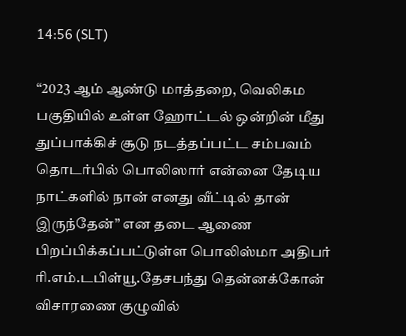14:56 (SLT)

“2023 ஆம் ஆண்டு மாத்தறை, வெலிகம பகுதியில் உள்ள ஹோட்டல் ஒன்றின் மீது துப்பாக்கிச் சூடு நடத்தப்பட்ட சம்பவம் தொடர்பில் பொலிஸார் என்னை தேடிய நாட்களில் நான் எனது வீட்டில் தான் இருந்தேன்” என தடை ஆணை பிறப்பிக்கப்பட்டுள்ள பொலிஸ்மா அதிபர் ரி.எம்.டபிள்யூ.தேசபந்து தென்னக்கோன் விசாரணை குழுவில்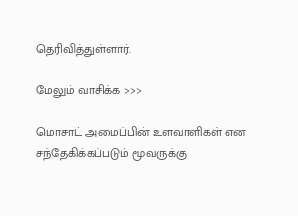தெரிவித்துள்ளார்.

மேலும் வாசிக்க >>>

மொசாட் அமைப்பின் உளவாளிகள் என சந்தேகிக்கப்படும் மூவருக்கு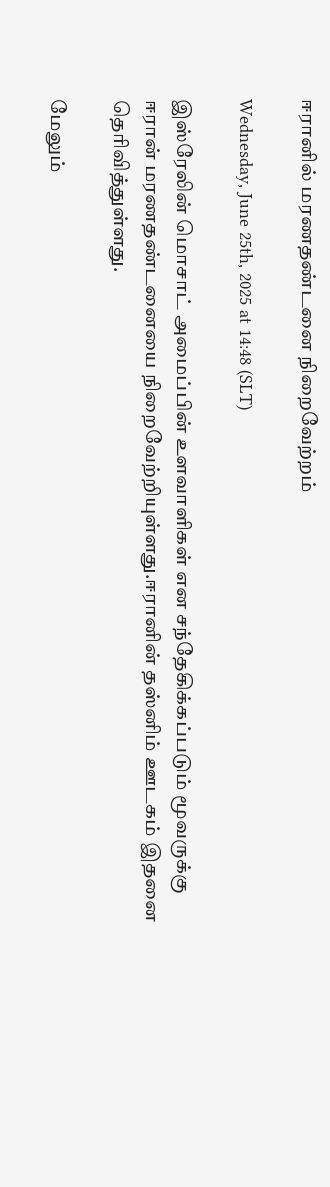ஈரானில் மரணதண்டனை நிறைவேற்றம்

Wednesday, June 25th, 2025 at 14:48 (SLT)

இஸ்ரேலின் மொசாட் அமைப்பின் உளவாளிகள் என சந்தேகிக்கப்படும் மூவருக்கு ஈரான் மரணதண்டனையை நிறைவேற்றியுள்ளது.ஈரானின் தஸ்னிம் ஊடகம் இதனை தெரிவித்துள்ளது.

மேலும்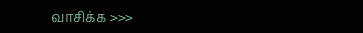வாசிக்க >>>